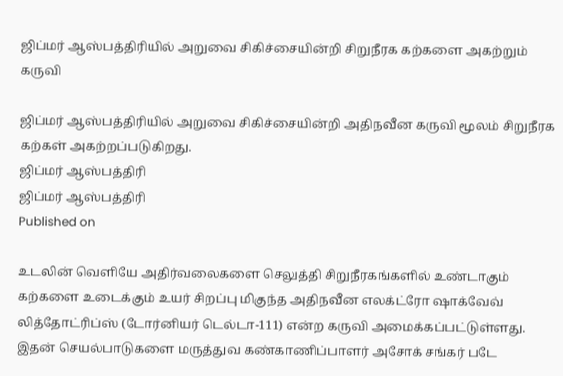ஜிப்மர் ஆஸ்பத்திரியில் அறுவை சிகிச்சையின்றி சிறுநீரக கற்களை அகற்றும் கருவி

ஜிப்மர் ஆஸ்பத்திரியில் அறுவை சிகிச்சையின்றி அதிநவீன கருவி மூலம் சிறுநீரக கற்கள் அகற்றப்படுகிறது.
ஜிப்மர் ஆஸ்பத்திரி
ஜிப்மர் ஆஸ்பத்திரி
Published on

உடலின் வெளியே அதிர்வலைகளை செலுத்தி சிறுநீரகங்களில் உண்டாகும் கற்களை உடைக்கும் உயர் சிறப்பு மிகுந்த அதிநவீன எலக்ட்ரோ ஷாக்வேவ் லித்தோட்ரிப்ஸ் (டோர்னியர் டெல்டா-111) என்ற கருவி அமைக்கப்பட்டுள்ளது. இதன் செயல்பாடுகளை மருத்துவ கண்காணிப்பாளர் அசோக் சங்கர் படே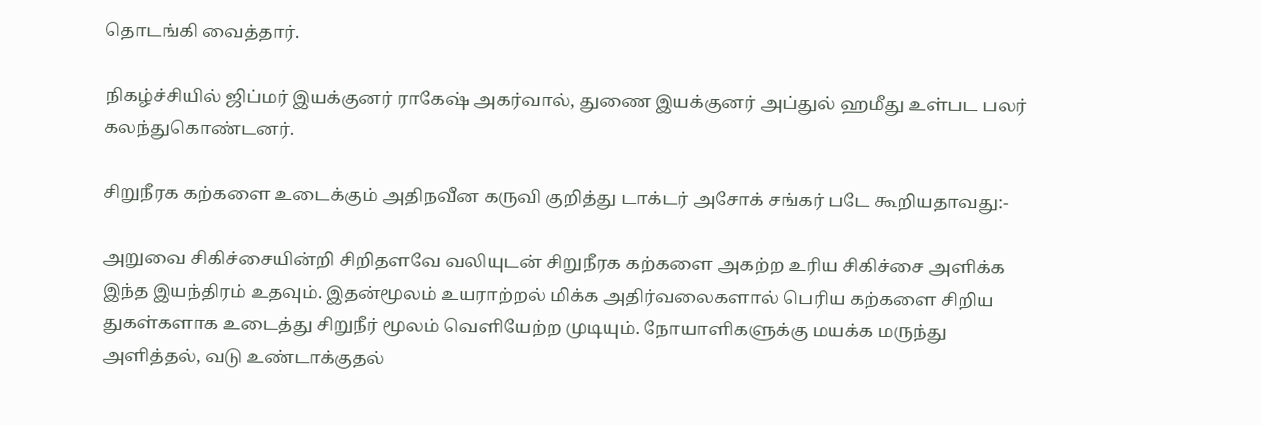தொடங்கி வைத்தார்.

நிகழ்ச்சியில் ஜிப்மர் இயக்குனர் ராகேஷ் அகர்வால், துணை இயக்குனர் அப்துல் ஹமீது உள்பட பலர் கலந்துகொண்டனர்.

சிறுநீரக கற்களை உடைக்கும் அதிநவீன கருவி குறித்து டாக்டர் அசோக் சங்கர் படே கூறியதாவது:-

அறுவை சிகிச்சையின்றி சிறிதளவே வலியுடன் சிறுநீரக கற்களை அகற்ற உரிய சிகிச்சை அளிக்க இந்த இயந்திரம் உதவும். இதன்மூலம் உயராற்றல் மிக்க அதிர்வலைகளால் பெரிய கற்களை சிறிய துகள்களாக உடைத்து சிறுநீர் மூலம் வெளியேற்ற முடியும். நோயாளிகளுக்கு மயக்க மருந்து அளித்தல், வடு உண்டாக்குதல்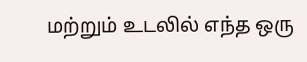மற்றும் உடலில் எந்த ஒரு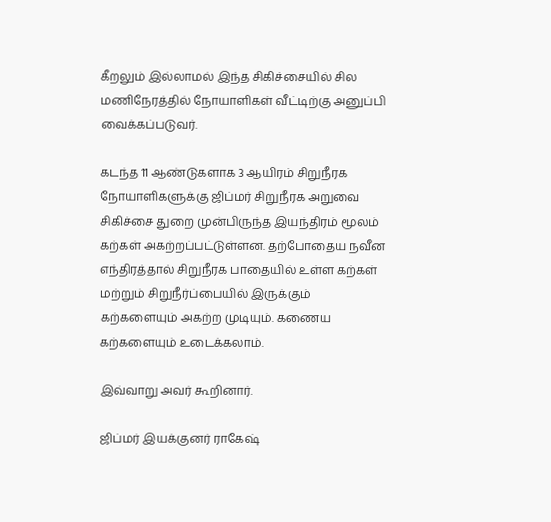கீறலும் இல்லாமல் இந்த சிகிச்சையில் சில மணிநேரத்தில் நோயாளிகள் வீட்டிற்கு அனுப்பி வைக்கப்படுவர்.

கடந்த 11 ஆண்டுகளாக 3 ஆயிரம் சிறுநீரக நோயாளிகளுக்கு ஜிப்மர் சிறுநீரக அறுவை சிகிச்சை துறை முன்பிருந்த இயந்திரம் மூலம் கற்கள் அகற்றப்பட்டுள்ளன. தற்போதைய நவீன எந்திரத்தால் சிறுநீரக பாதையில் உள்ள கற்கள் மற்றும் சிறுநீர்ப்பையில் இருக்கும் கற்களையும் அகற்ற முடியும். கணைய கற்களையும் உடைக்கலாம்.

இவ்வாறு அவர் கூறினார்.

ஜிப்மர் இயக்குனர் ராகேஷ்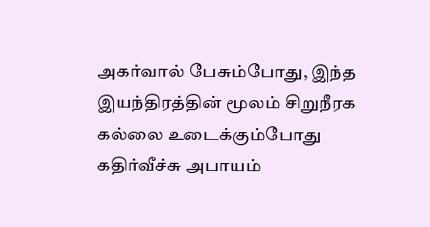அகர்வால் பேசும்போது, இந்த இயந்திரத்தின் மூலம் சிறுநீரக கல்லை உடைக்கும்போது கதிர்வீச்சு அபாயம்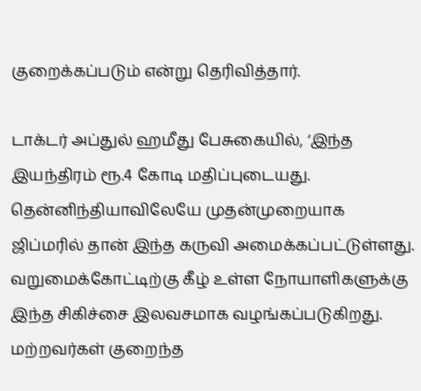குறைக்கப்படும் என்று தெரிவித்தார்.

டாக்டர் அப்துல் ஹமீது பேசுகையில், ‘இந்த இயந்திரம் ரூ.4 கோடி மதிப்புடையது. தென்னிந்தியாவிலேயே முதன்முறையாக ஜிப்மரில் தான் இந்த கருவி அமைக்கப்பட்டுள்ளது. வறுமைக்கோட்டிற்கு கீழ் உள்ள நோயாளிகளுக்கு இந்த சிகிச்சை இலவசமாக வழங்கப்படுகிறது. மற்றவர்கள் குறைந்த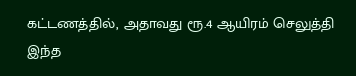கட்டணத்தில், அதாவது ரூ.4 ஆயிரம் செலுத்தி இந்த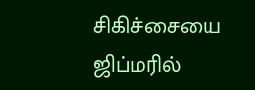சிகிச்சையை ஜிப்மரில்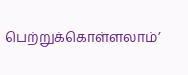பெற்றுக்கொள்ளலாம்’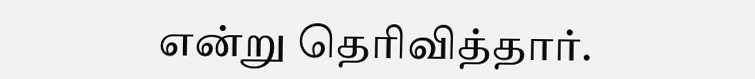என்று தெரிவித்தார்.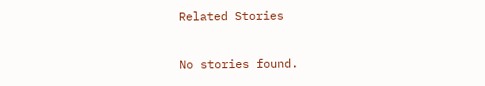Related Stories

No stories found.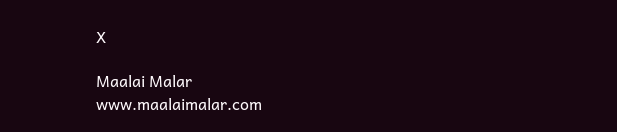X

Maalai Malar
www.maalaimalar.com